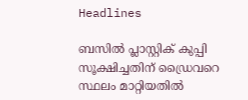Headlines

ബസില്‍ പ്ലാസ്റ്റിക് കുപ്പി സൂക്ഷിച്ചതിന് ഡ്രൈവറെ സ്ഥലം മാറ്റിയതില്‍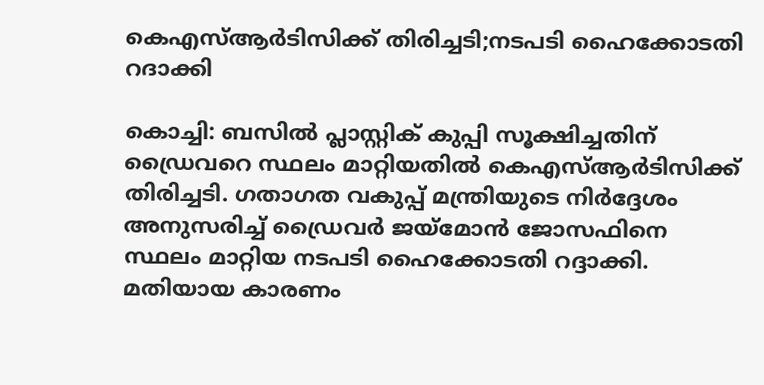കെഎസ്ആര്‍ടിസിക്ക് തിരിച്ചടി;നടപടി ഹൈക്കോടതി റദാക്കി

കൊച്ചി: ബസില്‍ പ്ലാസ്റ്റിക് കുപ്പി സൂക്ഷിച്ചതിന് ഡ്രൈവറെ സ്ഥലം മാറ്റിയതില്‍ കെഎസ്ആര്‍ടിസിക്ക് തിരിച്ചടി. ഗതാഗത വകുപ്പ് മന്ത്രിയുടെ നിര്‍ദ്ദേശം അനുസരിച്ച് ഡ്രൈവര്‍ ജയ്‌മോന്‍ ജോസഫിനെ സ്ഥലം മാറ്റിയ നടപടി ഹൈക്കോടതി റദ്ദാക്കി. മതിയായ കാരണം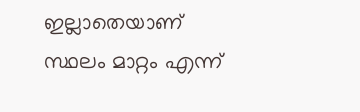ഇല്ലാതെയാണ് സ്ഥലം മാറ്റം എന്ന്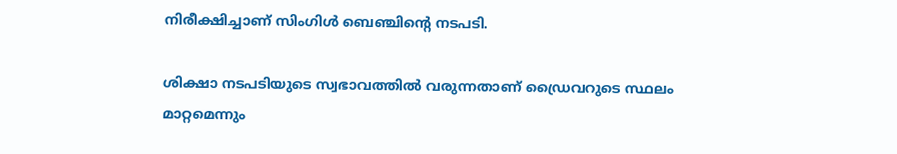നിരീക്ഷിച്ചാണ് സിംഗിള്‍ ബെഞ്ചിന്റെ നടപടി.

ശിക്ഷാ നടപടിയുടെ സ്വഭാവത്തില്‍ വരുന്നതാണ് ഡ്രൈവറുടെ സ്ഥലം മാറ്റമെന്നും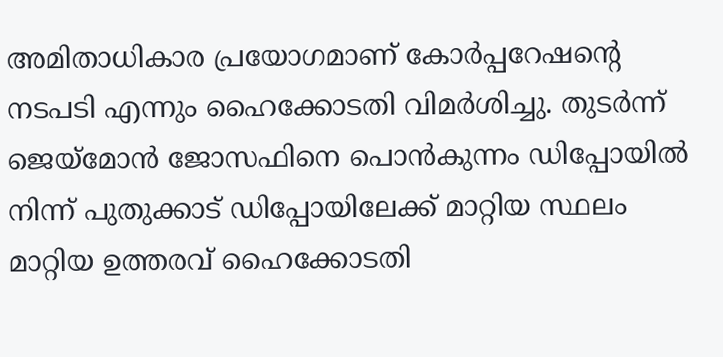അമിതാധികാര പ്രയോഗമാണ് കോര്‍പ്പറേഷന്റെ നടപടി എന്നും ഹൈക്കോടതി വിമര്‍ശിച്ചു. തുടര്‍ന്ന് ജെയ്മോന്‍ ജോസഫിനെ പൊന്‍കുന്നം ഡിപ്പോയില്‍ നിന്ന് പുതുക്കാട് ഡിപ്പോയിലേക്ക് മാറ്റിയ സ്ഥലം മാറ്റിയ ഉത്തരവ് ഹൈക്കോടതി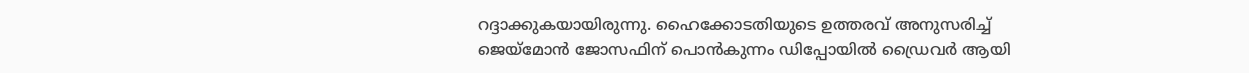റദ്ദാക്കുകയായിരുന്നു. ഹൈക്കോടതിയുടെ ഉത്തരവ് അനുസരിച്ച് ജെയ്മോന്‍ ജോസഫിന് പൊന്‍കുന്നം ഡിപ്പോയില്‍ ഡ്രൈവര്‍ ആയി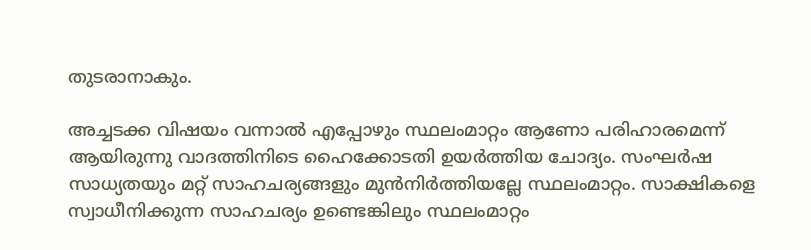തുടരാനാകും.

അച്ചടക്ക വിഷയം വന്നാല്‍ എപ്പോഴും സ്ഥലംമാറ്റം ആണോ പരിഹാരമെന്ന് ആയിരുന്നു വാദത്തിനിടെ ഹൈക്കോടതി ഉയര്‍ത്തിയ ചോദ്യം. സംഘര്‍ഷ സാധ്യതയും മറ്റ് സാഹചര്യങ്ങളും മുന്‍നിര്‍ത്തിയല്ലേ സ്ഥലംമാറ്റം. സാക്ഷികളെ സ്വാധീനിക്കുന്ന സാഹചര്യം ഉണ്ടെങ്കിലും സ്ഥലംമാറ്റം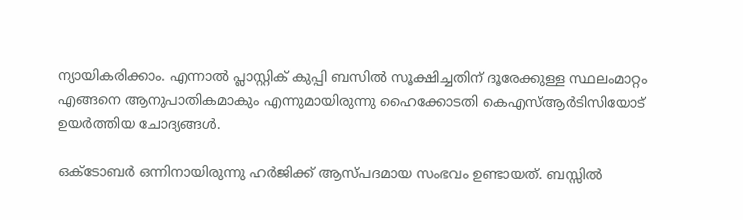ന്യായികരിക്കാം. എന്നാല്‍ പ്ലാസ്റ്റിക് കുപ്പി ബസില്‍ സൂക്ഷിച്ചതിന് ദൂരേക്കുള്ള സ്ഥലംമാറ്റം എങ്ങനെ ആനുപാതികമാകും എന്നുമായിരുന്നു ഹൈക്കോടതി കെഎസ്ആര്‍ടിസിയോട് ഉയര്‍ത്തിയ ചോദ്യങ്ങള്‍.

ഒക്ടോബര്‍ ഒന്നിനായിരുന്നു ഹര്‍ജിക്ക് ആസ്പദമായ സംഭവം ഉണ്ടായത്. ബസ്സില്‍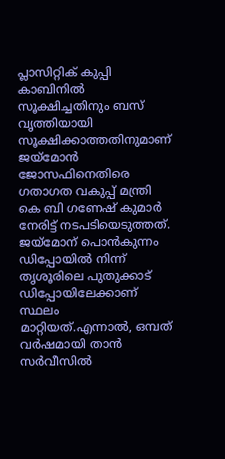പ്ലാസിറ്റിക് കുപ്പി കാബിനില്‍ സൂക്ഷിച്ചതിനും ബസ് വൃത്തിയായി സൂക്ഷിക്കാത്തതിനുമാണ് ജയ്മോന്‍ ജോസഫിനെതിരെ ഗതാഗത വകുപ്പ് മന്ത്രി കെ ബി ഗണേഷ് കുമാര്‍ നേരിട്ട് നടപടിയെടുത്തത്. ജയ്മോന് പൊന്‍കുന്നം ഡിപ്പോയില്‍ നിന്ന് തൃശൂരിലെ പുതുക്കാട് ഡിപ്പോയിലേക്കാണ് സ്ഥലം മാറ്റിയത്.എന്നാല്‍, ഒമ്പത് വര്‍ഷമായി താന്‍ സര്‍വീസില്‍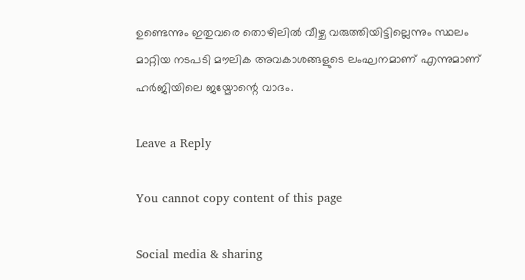ഉണ്ടെന്നും ഇതുവരെ തൊഴിലില്‍ വീഴ്ച വരുത്തിയിട്ടില്ലെന്നും സ്ഥലം മാറ്റിയ നടപടി മൗലിക അവകാശങ്ങളുടെ ലംഘനമാണ് എന്നുമാണ് ഹര്‍ജിയിലെ ജയ്മോന്റെ വാദം.

Leave a Reply

You cannot copy content of this page

Social media & sharing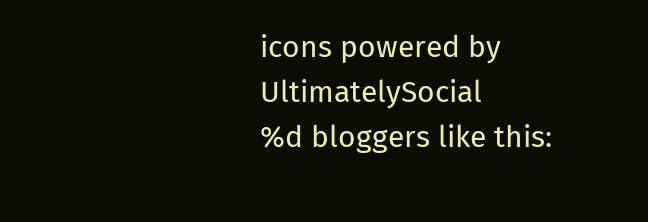icons powered by UltimatelySocial
%d bloggers like this: